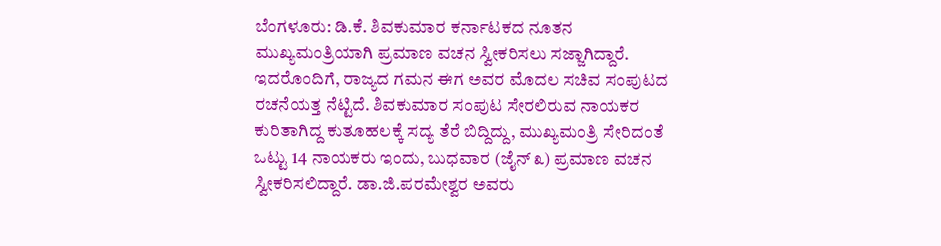ಬೆಂಗಳೂರು: ಡಿ.ಕೆ. ಶಿವಕುಮಾರ ಕರ್ನಾಟಕದ ನೂತನ ಮುಖ್ಯಮಂತ್ರಿಯಾಗಿ ಪ್ರಮಾಣ ವಚನ ಸ್ವೀಕರಿಸಲು ಸಜ್ಜಾಗಿದ್ದಾರೆ. ಇದರೊಂದಿಗೆ, ರಾಜ್ಯದ ಗಮನ ಈಗ ಅವರ ಮೊದಲ ಸಚಿವ ಸಂಪುಟದ ರಚನೆಯತ್ತ ನೆಟ್ಟಿದೆ. ಶಿವಕುಮಾರ ಸಂಪುಟ ಸೇರಲಿರುವ ನಾಯಕರ ಕುರಿತಾಗಿದ್ದ ಕುತೂಹಲಕ್ಕೆ ಸದ್ಯ ತೆರೆ ಬಿದ್ದಿದ್ದು, ಮುಖ್ಯಮಂತ್ರಿ ಸೇರಿದಂತೆ ಒಟ್ಟು 14 ನಾಯಕರು ಇಂದು, ಬುಧವಾರ (ಜೈನ್ ೩) ಪ್ರಮಾಣ ವಚನ ಸ್ವೀಕರಿಸಲಿದ್ದಾರೆ. ಡಾ.ಜಿ.ಪರಮೇಶ್ವರ ಅವರು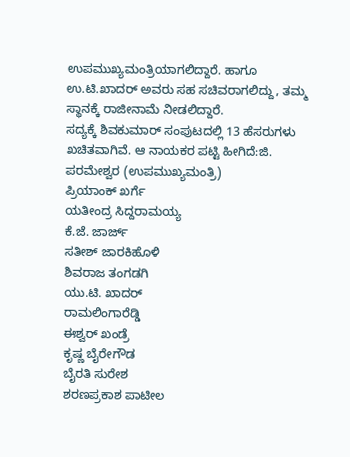ಉಪಮುಖ್ಯಮಂತ್ರಿಯಾಗಲಿದ್ದಾರೆ. ಹಾಗೂ ಉ.ಟಿ.ಖಾದರ್ ಅವರು ಸಹ ಸಚಿವರಾಗಲಿದ್ದು, ತಮ್ಮ ಸ್ಥಾನಕ್ಕೆ ರಾಜೀನಾಮೆ ನೀಡಲಿದ್ದಾರೆ.
ಸದ್ಯಕ್ಕೆ ಶಿವಕುಮಾರ್ ಸಂಪುಟದಲ್ಲಿ 13 ಹೆಸರುಗಳು ಖಚಿತವಾಗಿವೆ. ಆ ನಾಯಕರ ಪಟ್ಟಿ ಹೀಗಿದೆ:ಜಿ. ಪರಮೇಶ್ವರ (ಉಪಮುಖ್ಯಮಂತ್ರಿ)
ಪ್ರಿಯಾಂಕ್ ಖರ್ಗೆ
ಯತೀಂದ್ರ ಸಿದ್ದರಾಮಯ್ಯ
ಕೆ.ಜೆ. ಜಾರ್ಜ್
ಸತೀಶ್ ಜಾರಕಿಹೊಳಿ
ಶಿವರಾಜ ತಂಗಡಗಿ
ಯು.ಟಿ. ಖಾದರ್
ರಾಮಲಿಂಗಾರೆಡ್ಡಿ
ಈಶ್ವರ್ ಖಂಡ್ರೆ
ಕೃಷ್ಣ ಬೈರೇಗೌಡ
ಬೈರತಿ ಸುರೇಶ
ಶರಣಪ್ರಕಾಶ ಪಾಟೀಲ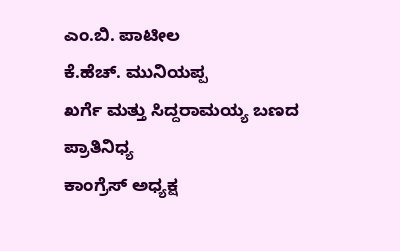ಎಂ.ಬಿ. ಪಾಟೀಲ
ಕೆ.ಹೆಚ್. ಮುನಿಯಪ್ಪ
ಖರ್ಗೆ ಮತ್ತು ಸಿದ್ದರಾಮಯ್ಯ ಬಣದ ಪ್ರಾತಿನಿಧ್ಯ
ಕಾಂಗ್ರೆಸ್ ಅಧ್ಯಕ್ಷ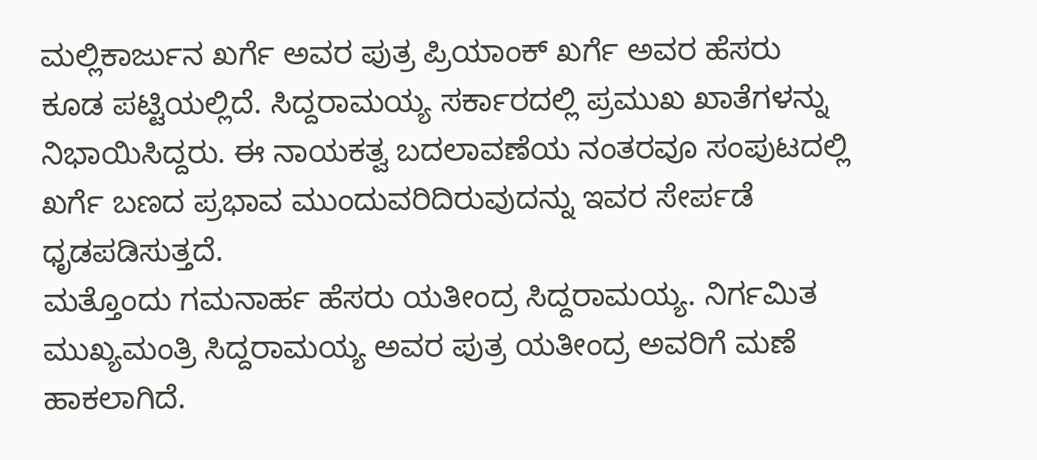ಮಲ್ಲಿಕಾರ್ಜುನ ಖರ್ಗೆ ಅವರ ಪುತ್ರ ಪ್ರಿಯಾಂಕ್ ಖರ್ಗೆ ಅವರ ಹೆಸರು ಕೂಡ ಪಟ್ಟಿಯಲ್ಲಿದೆ. ಸಿದ್ದರಾಮಯ್ಯ ಸರ್ಕಾರದಲ್ಲಿ ಪ್ರಮುಖ ಖಾತೆಗಳನ್ನು ನಿಭಾಯಿಸಿದ್ದರು. ಈ ನಾಯಕತ್ವ ಬದಲಾವಣೆಯ ನಂತರವೂ ಸಂಪುಟದಲ್ಲಿ ಖರ್ಗೆ ಬಣದ ಪ್ರಭಾವ ಮುಂದುವರಿದಿರುವುದನ್ನು ಇವರ ಸೇರ್ಪಡೆ ಧೃಡಪಡಿಸುತ್ತದೆ.
ಮತ್ತೊಂದು ಗಮನಾರ್ಹ ಹೆಸರು ಯತೀಂದ್ರ ಸಿದ್ದರಾಮಯ್ಯ. ನಿರ್ಗಮಿತ ಮುಖ್ಯಮಂತ್ರಿ ಸಿದ್ದರಾಮಯ್ಯ ಅವರ ಪುತ್ರ ಯತೀಂದ್ರ ಅವರಿಗೆ ಮಣೆ ಹಾಕಲಾಗಿದೆ.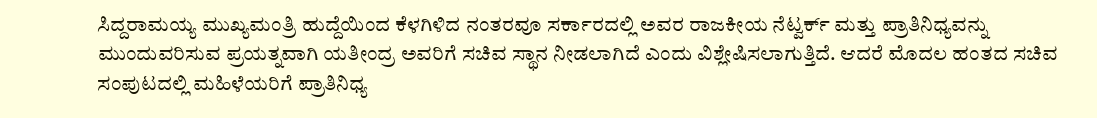ಸಿದ್ದರಾಮಯ್ಯ ಮುಖ್ಯಮಂತ್ರಿ ಹುದ್ದೆಯಿಂದ ಕೆಳಗಿಳಿದ ನಂತರವೂ ಸರ್ಕಾರದಲ್ಲಿ ಅವರ ರಾಜಕೀಯ ನೆಟ್ವರ್ಕ್ ಮತ್ತು ಪ್ರಾತಿನಿಧ್ಯವನ್ನು ಮುಂದುವರಿಸುವ ಪ್ರಯತ್ನವಾಗಿ ಯತೀಂದ್ರ ಅವರಿಗೆ ಸಚಿವ ಸ್ಥಾನ ನೀಡಲಾಗಿದೆ ಎಂದು ವಿಶ್ಲೇಷಿಸಲಾಗುತ್ತಿದೆ. ಆದರೆ ಮೊದಲ ಹಂತದ ಸಚಿವ ಸಂಪುಟದಲ್ಲಿ ಮಹಿಳೆಯರಿಗೆ ಪ್ರಾತಿನಿಧ್ಯ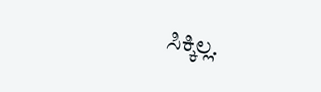ಸಿಕ್ಕಿಲ್ಲ.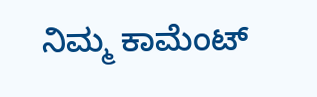ನಿಮ್ಮ ಕಾಮೆಂಟ್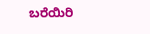ಬರೆಯಿರಿ